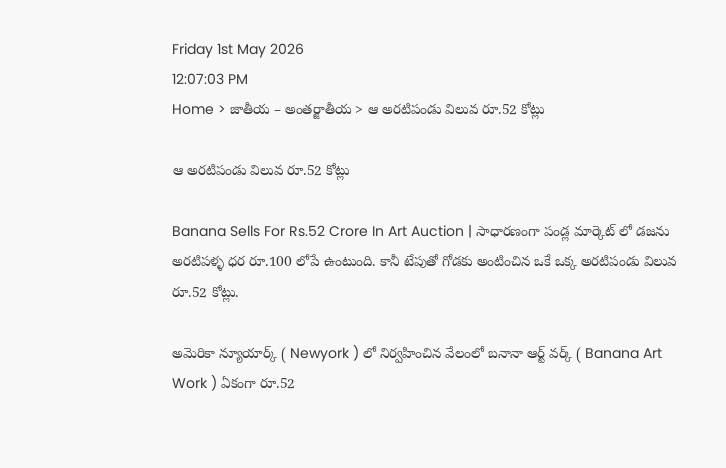Friday 1st May 2026
12:07:03 PM
Home > జాతీయ – అంతర్జాతీయ > ఆ అరటిపండు విలువ రూ.52 కోట్లు

ఆ అరటిపండు విలువ రూ.52 కోట్లు

Banana Sells For Rs.52 Crore In Art Auction | సాధారణంగా పండ్ల మార్కెట్ లో డజను అరటిపళ్ళ ధర రూ.100 లోపే ఉంటుంది. కానీ టేపుతో గోడకు అంటించిన ఒకే ఒక్క అరటిపండు విలువ రూ.52 కోట్లు.

అమెరికా న్యూయార్క్ ( Newyork ) లో నిర్వహించిన వేలంలో బనానా ఆర్ట్ వర్క్ ( Banana Art Work ) ఏకంగా రూ.52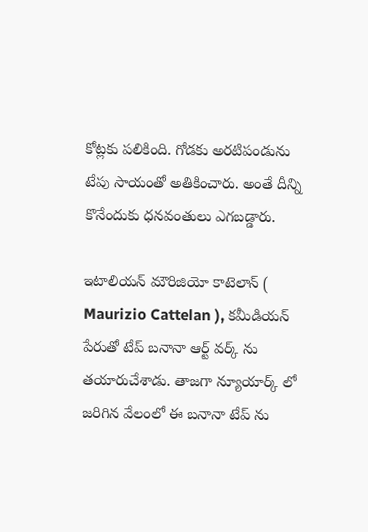కోట్లకు పలికింది. గోడకు అరటిపండును టేపు సాయంతో అతికించారు. అంతే దీన్ని కొనేందుకు ధనవంతులు ఎగబడ్డారు.

ఇటాలియన్ మౌరిజియో కాటెలాన్ ( Maurizio Cattelan ), కమీడియన్ పేరుతో టేప్ బనానా ఆర్ట్ వర్క్ ను తయారుచేశాడు. తాజగా న్యూయార్క్ లో జరిగిన వేలంలో ఈ బనానా టేప్ ను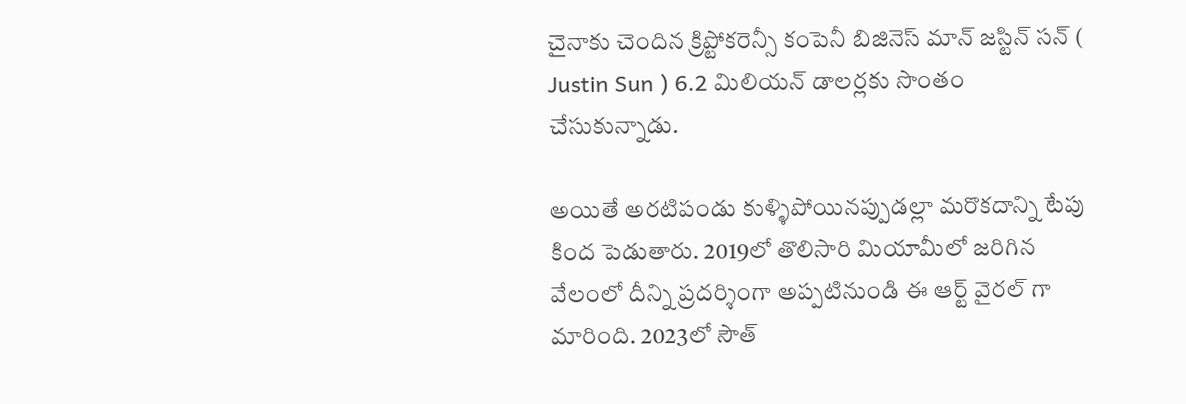చైనాకు చెందిన క్రిప్టోకరెన్సీ కంపెనీ బిజినెస్ మాన్ జస్టిన్ సన్ ( Justin Sun ) 6.2 మిలియన్ డాలర్లకు సొంతం చేసుకున్నాడు.

అయితే అరటిపండు కుళ్ళిపోయినప్పుడల్లా మరొకదాన్ని టేపు కింద పెడుతారు. 2019లో తొలిసారి మియామీలో జరిగిన వేలంలో దీన్ని ప్రదర్శింగా అప్పటినుండి ఈ ఆర్ట్ వైరల్ గా మారింది. 2023లో సౌత్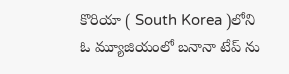కొరియా ( South Korea )లోని ఓ మ్యూజియంలో బనానా టేప్ ను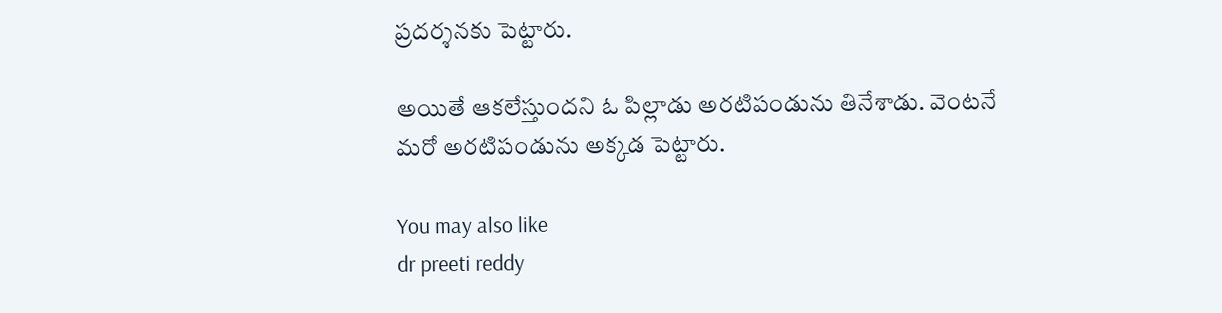ప్రదర్శనకు పెట్టారు.

అయితే ఆకలేస్తుందని ఓ పిల్లాడు అరటిపండును తినేశాడు. వెంటనే మరో అరటిపండును అక్కడ పెట్టారు.

You may also like
dr preeti reddy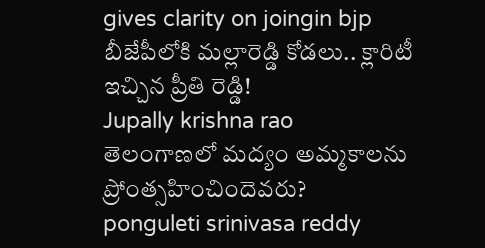gives clarity on joingin bjp
బీజేపీలోకి మల్లారెడ్డి కోడలు.. క్లారిటీ ఇచ్చిన ప్రీతి రెడ్డి!
Jupally krishna rao
తెలంగాణలో మ‌ద్యం అమ్మ‌కాల‌ను ప్రోంత్స‌హించిందెవ‌రు?
ponguleti srinivasa reddy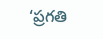‘ప్రగతి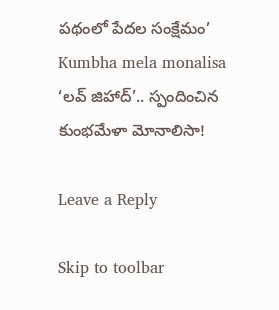పథంలో పేదల సంక్షేమం’
Kumbha mela monalisa
‘లవ్ జిహాద్’.. స్పందించిన కుంభమేళా మోనాలిసా!

Leave a Reply

Skip to toolbar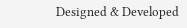Designed & Developed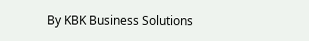By KBK Business Solutions